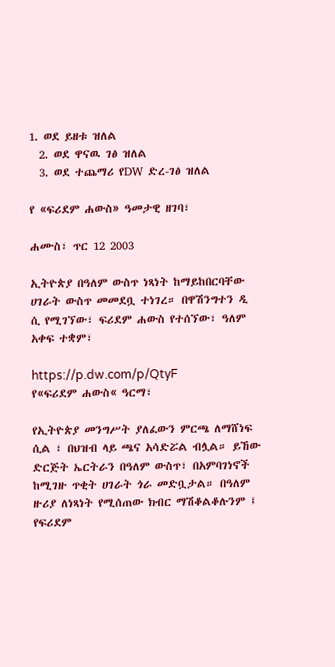1. ወደ ይዘቱ ዝለል
  2. ወደ ዋናዉ ገፅ ዝለል
  3. ወደ ተጨማሪ የDW ድረ-ገፅ ዝለል

የ «ፍሪደም ሐውስ» ዓመታዊ ዘገባ፣

ሐሙስ፣ ጥር 12 2003

ኢትዮጵያ በዓለም ውስጥ ነጻነት ከማይከበርባቸው ሀገራት ውስጥ መመደቧ ተነገረ። በዋሽንግተን ዲ ሲ የሚገኘው፣ ፍሪደም ሐውስ የተሰኘው፣ ዓለም አቀፍ ተቋም፣

https://p.dw.com/p/QtyF
የ«ፍሪደም ሐውስ« ዓርማ፣

የኢትዮጵያ መንግሥት ያለፈውን ምርጫ ለማሸነፍ ሲል ፣ በህዝብ ላይ ጫና አሳድሯል ብሏል። ይኸው ድርጅት ኤርትራን በዓለም ውስጥ፣ በአምባገነኖች ከሚገዙ ጥቂት ሀገራት ጎራ መድቧታል። በዓለም ዙሪያ ለነጻነት የሚሰጠው ክብር ማሽቆልቆሉንም ፤ የፍሪደም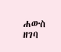ሐውስ  ዘገባ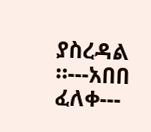ያስረዳል ።---አበበ ፈለቀ---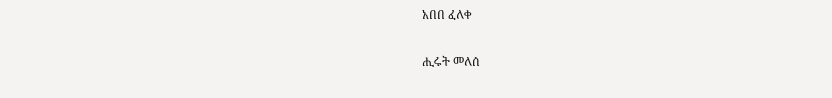አበበ ፈለቀ

ሒሩት መለሰ